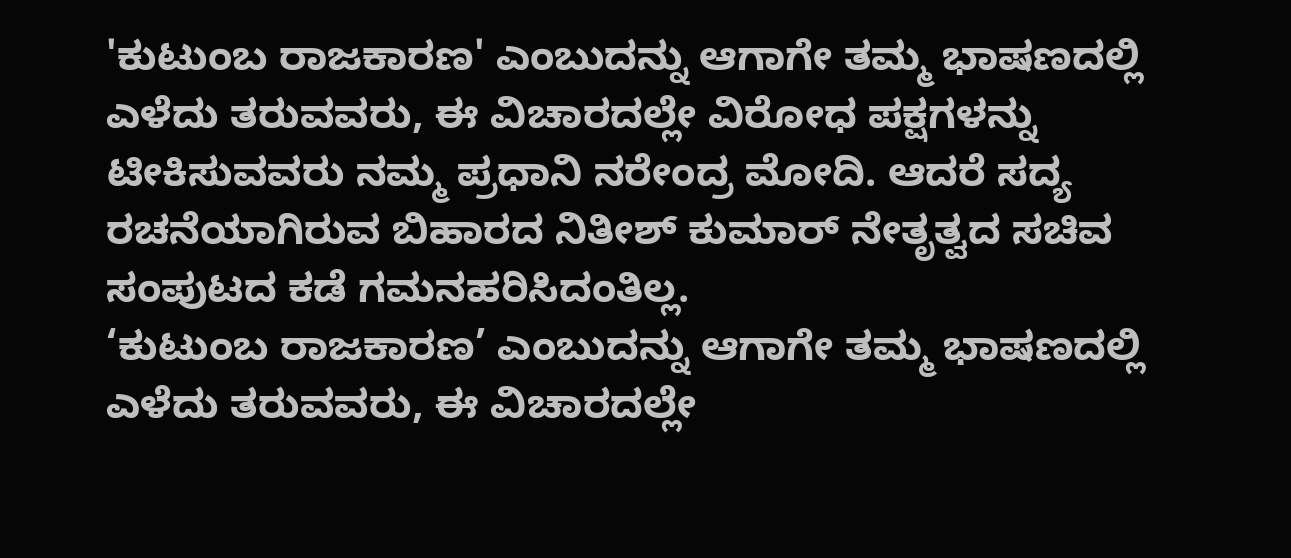'ಕುಟುಂಬ ರಾಜಕಾರಣ' ಎಂಬುದನ್ನು ಆಗಾಗೇ ತಮ್ಮ ಭಾಷಣದಲ್ಲಿ ಎಳೆದು ತರುವವರು, ಈ ವಿಚಾರದಲ್ಲೇ ವಿರೋಧ ಪಕ್ಷಗಳನ್ನು ಟೀಕಿಸುವವರು ನಮ್ಮ ಪ್ರಧಾನಿ ನರೇಂದ್ರ ಮೋದಿ. ಆದರೆ ಸದ್ಯ ರಚನೆಯಾಗಿರುವ ಬಿಹಾರದ ನಿತೀಶ್ ಕುಮಾರ್ ನೇತೃತ್ವದ ಸಚಿವ ಸಂಪುಟದ ಕಡೆ ಗಮನಹರಿಸಿದಂತಿಲ್ಲ.
‘ಕುಟುಂಬ ರಾಜಕಾರಣ’ ಎಂಬುದನ್ನು ಆಗಾಗೇ ತಮ್ಮ ಭಾಷಣದಲ್ಲಿ ಎಳೆದು ತರುವವರು, ಈ ವಿಚಾರದಲ್ಲೇ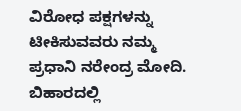ವಿರೋಧ ಪಕ್ಷಗಳನ್ನು ಟೀಕಿಸುವವರು ನಮ್ಮ ಪ್ರಧಾನಿ ನರೇಂದ್ರ ಮೋದಿ. ಬಿಹಾರದಲ್ಲಿ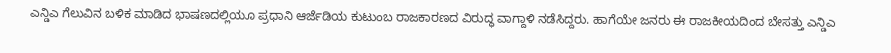ಎನ್ಡಿಎ ಗೆಲುವಿನ ಬಳಿಕ ಮಾಡಿದ ಭಾಷಣದಲ್ಲಿಯೂ ಪ್ರಧಾನಿ ಆರ್ಜೆಡಿಯ ಕುಟುಂಬ ರಾಜಕಾರಣದ ವಿರುದ್ಧ ವಾಗ್ದಾಳಿ ನಡೆಸಿದ್ದರು. ಹಾಗೆಯೇ ಜನರು ಈ ರಾಜಕೀಯದಿಂದ ಬೇಸತ್ತು ಎನ್ಡಿಎ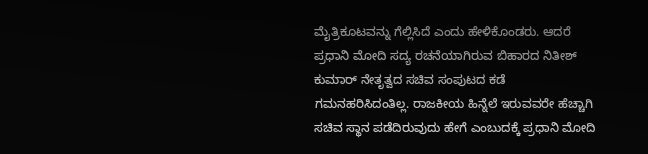ಮೈತ್ರಿಕೂಟವನ್ನು ಗೆಲ್ಲಿಸಿದೆ ಎಂದು ಹೇಳಿಕೊಂಡರು. ಆದರೆ ಪ್ರಧಾನಿ ಮೋದಿ ಸದ್ಯ ರಚನೆಯಾಗಿರುವ ಬಿಹಾರದ ನಿತೀಶ್ ಕುಮಾರ್ ನೇತೃತ್ವದ ಸಚಿವ ಸಂಪುಟದ ಕಡೆ ಗಮನಹರಿಸಿದಂತಿಲ್ಲ. ರಾಜಕೀಯ ಹಿನ್ನೆಲೆ ಇರುವವರೇ ಹೆಚ್ಚಾಗಿ ಸಚಿವ ಸ್ಥಾನ ಪಡೆದಿರುವುದು ಹೇಗೆ ಎಂಬುದಕ್ಕೆ ಪ್ರಧಾನಿ ಮೋದಿ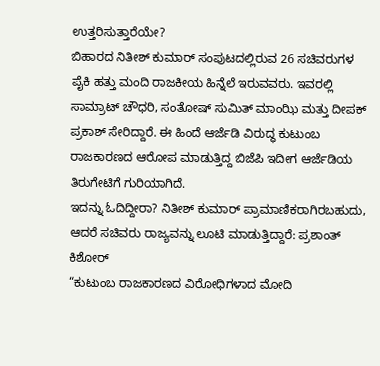ಉತ್ತರಿಸುತ್ತಾರೆಯೇ?
ಬಿಹಾರದ ನಿತೀಶ್ ಕುಮಾರ್ ಸಂಪುಟದಲ್ಲಿರುವ 26 ಸಚಿವರುಗಳ ಪೈಕಿ ಹತ್ತು ಮಂದಿ ರಾಜಕೀಯ ಹಿನ್ನೆಲೆ ಇರುವವರು. ಇವರಲ್ಲಿ ಸಾಮ್ರಾಟ್ ಚೌಧರಿ, ಸಂತೋಷ್ ಸುಮಿತ್ ಮಾಂಝಿ ಮತ್ತು ದೀಪಕ್ ಪ್ರಕಾಶ್ ಸೇರಿದ್ದಾರೆ. ಈ ಹಿಂದೆ ಆರ್ಜೆಡಿ ವಿರುದ್ಧ ಕುಟುಂಬ ರಾಜಕಾರಣದ ಆರೋಪ ಮಾಡುತ್ತಿದ್ದ ಬಿಜೆಪಿ ಇದೀಗ ಆರ್ಜೆಡಿಯ ತಿರುಗೇಟಿಗೆ ಗುರಿಯಾಗಿದೆ.
ಇದನ್ನು ಓದಿದ್ದೀರಾ? ನಿತೀಶ್ ಕುಮಾರ್ ಪ್ರಾಮಾಣಿಕರಾಗಿರಬಹುದು, ಆದರೆ ಸಚಿವರು ರಾಜ್ಯವನ್ನು ಲೂಟಿ ಮಾಡುತ್ತಿದ್ದಾರೆ: ಪ್ರಶಾಂತ್ ಕಿಶೋರ್
“ಕುಟುಂಬ ರಾಜಕಾರಣದ ವಿರೋಧಿಗಳಾದ ಮೋದಿ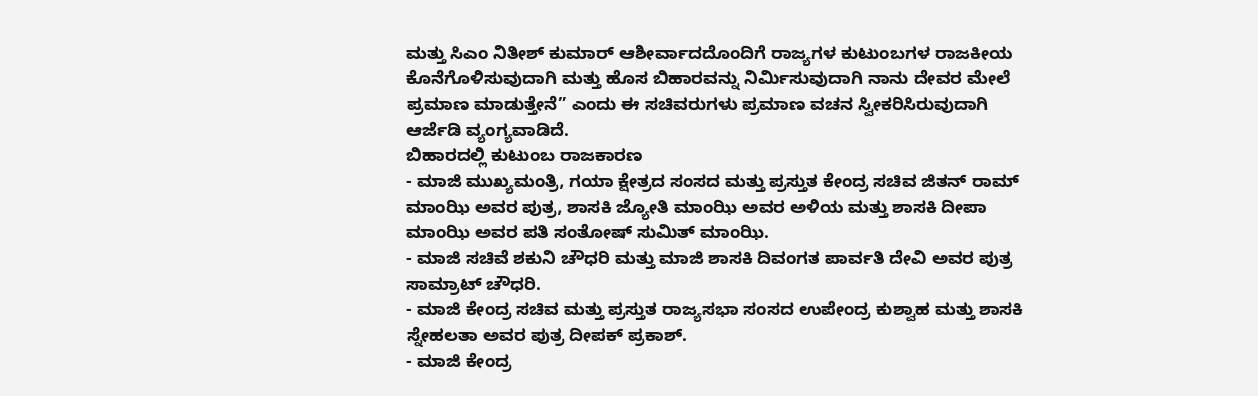ಮತ್ತು ಸಿಎಂ ನಿತೀಶ್ ಕುಮಾರ್ ಆಶೀರ್ವಾದದೊಂದಿಗೆ ರಾಜ್ಯಗಳ ಕುಟುಂಬಗಳ ರಾಜಕೀಯ ಕೊನೆಗೊಳಿಸುವುದಾಗಿ ಮತ್ತು ಹೊಸ ಬಿಹಾರವನ್ನು ನಿರ್ಮಿಸುವುದಾಗಿ ನಾನು ದೇವರ ಮೇಲೆ ಪ್ರಮಾಣ ಮಾಡುತ್ತೇನೆ” ಎಂದು ಈ ಸಚಿವರುಗಳು ಪ್ರಮಾಣ ವಚನ ಸ್ವೀಕರಿಸಿರುವುದಾಗಿ ಆರ್ಜೆಡಿ ವ್ಯಂಗ್ಯವಾಡಿದೆ.
ಬಿಹಾರದಲ್ಲಿ ಕುಟುಂಬ ರಾಜಕಾರಣ
- ಮಾಜಿ ಮುಖ್ಯಮಂತ್ರಿ, ಗಯಾ ಕ್ಷೇತ್ರದ ಸಂಸದ ಮತ್ತು ಪ್ರಸ್ತುತ ಕೇಂದ್ರ ಸಚಿವ ಜಿತನ್ ರಾಮ್ ಮಾಂಝಿ ಅವರ ಪುತ್ರ, ಶಾಸಕಿ ಜ್ಯೋತಿ ಮಾಂಝಿ ಅವರ ಅಳಿಯ ಮತ್ತು ಶಾಸಕಿ ದೀಪಾ ಮಾಂಝಿ ಅವರ ಪತಿ ಸಂತೋಷ್ ಸುಮಿತ್ ಮಾಂಝಿ.
- ಮಾಜಿ ಸಚಿವೆ ಶಕುನಿ ಚೌಧರಿ ಮತ್ತು ಮಾಜಿ ಶಾಸಕಿ ದಿವಂಗತ ಪಾರ್ವತಿ ದೇವಿ ಅವರ ಪುತ್ರ ಸಾಮ್ರಾಟ್ ಚೌಧರಿ.
- ಮಾಜಿ ಕೇಂದ್ರ ಸಚಿವ ಮತ್ತು ಪ್ರಸ್ತುತ ರಾಜ್ಯಸಭಾ ಸಂಸದ ಉಪೇಂದ್ರ ಕುಶ್ವಾಹ ಮತ್ತು ಶಾಸಕಿ ಸ್ನೇಹಲತಾ ಅವರ ಪುತ್ರ ದೀಪಕ್ ಪ್ರಕಾಶ್.
- ಮಾಜಿ ಕೇಂದ್ರ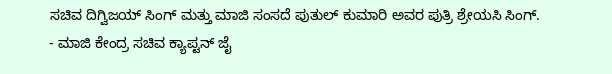ಸಚಿವ ದಿಗ್ವಿಜಯ್ ಸಿಂಗ್ ಮತ್ತು ಮಾಜಿ ಸಂಸದೆ ಪುತುಲ್ ಕುಮಾರಿ ಅವರ ಪುತ್ರಿ ಶ್ರೇಯಸಿ ಸಿಂಗ್.
- ಮಾಜಿ ಕೇಂದ್ರ ಸಚಿವ ಕ್ಯಾಪ್ಟನ್ ಜೈ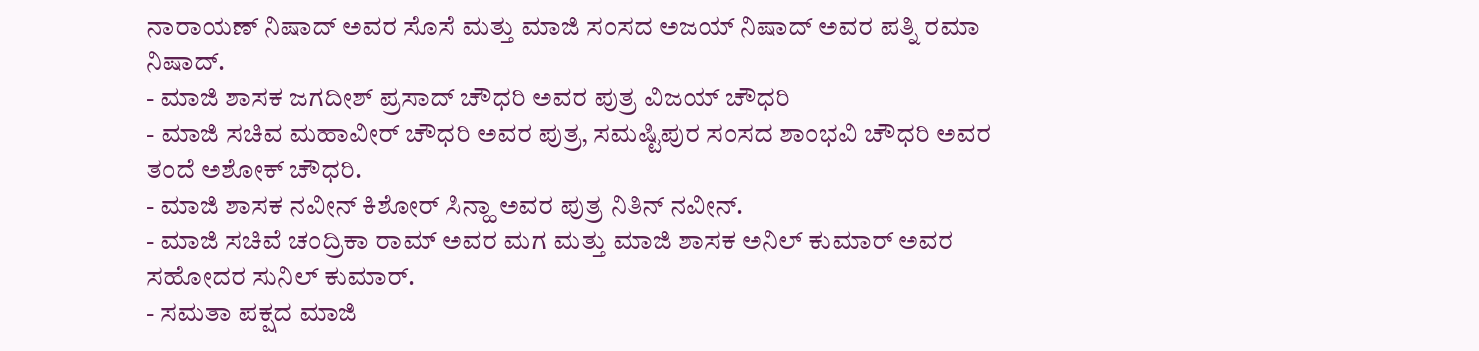ನಾರಾಯಣ್ ನಿಷಾದ್ ಅವರ ಸೊಸೆ ಮತ್ತು ಮಾಜಿ ಸಂಸದ ಅಜಯ್ ನಿಷಾದ್ ಅವರ ಪತ್ನಿ ರಮಾ ನಿಷಾದ್.
- ಮಾಜಿ ಶಾಸಕ ಜಗದೀಶ್ ಪ್ರಸಾದ್ ಚೌಧರಿ ಅವರ ಪುತ್ರ ವಿಜಯ್ ಚೌಧರಿ
- ಮಾಜಿ ಸಚಿವ ಮಹಾವೀರ್ ಚೌಧರಿ ಅವರ ಪುತ್ರ, ಸಮಷ್ಟಿಪುರ ಸಂಸದ ಶಾಂಭವಿ ಚೌಧರಿ ಅವರ ತಂದೆ ಅಶೋಕ್ ಚೌಧರಿ.
- ಮಾಜಿ ಶಾಸಕ ನವೀನ್ ಕಿಶೋರ್ ಸಿನ್ಹಾ ಅವರ ಪುತ್ರ ನಿತಿನ್ ನವೀನ್.
- ಮಾಜಿ ಸಚಿವೆ ಚಂದ್ರಿಕಾ ರಾಮ್ ಅವರ ಮಗ ಮತ್ತು ಮಾಜಿ ಶಾಸಕ ಅನಿಲ್ ಕುಮಾರ್ ಅವರ ಸಹೋದರ ಸುನಿಲ್ ಕುಮಾರ್.
- ಸಮತಾ ಪಕ್ಷದ ಮಾಜಿ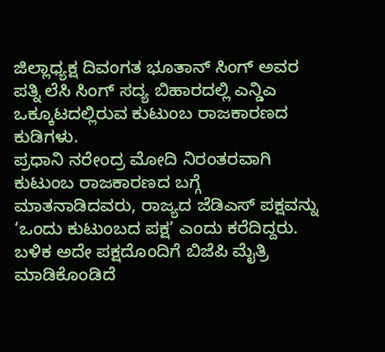ಜಿಲ್ಲಾಧ್ಯಕ್ಷ ದಿವಂಗತ ಭೂತಾನ್ ಸಿಂಗ್ ಅವರ ಪತ್ನಿ ಲೆಸಿ ಸಿಂಗ್ ಸದ್ಯ ಬಿಹಾರದಲ್ಲಿ ಎನ್ಡಿಎ ಒಕ್ಕೂಟದಲ್ಲಿರುವ ಕುಟುಂಬ ರಾಜಕಾರಣದ ಕುಡಿಗಳು.
ಪ್ರಧಾನಿ ನರೇಂದ್ರ ಮೋದಿ ನಿರಂತರವಾಗಿ ಕುಟುಂಬ ರಾಜಕಾರಣದ ಬಗ್ಗೆ ಮಾತನಾಡಿದವರು, ರಾಜ್ಯದ ಜೆಡಿಎಸ್ ಪಕ್ಷವನ್ನು ‘ಒಂದು ಕುಟುಂಬದ ಪಕ್ಷ’ ಎಂದು ಕರೆದಿದ್ದರು. ಬಳಿಕ ಅದೇ ಪಕ್ಷದೊಂದಿಗೆ ಬಿಜೆಪಿ ಮೈತ್ರಿ ಮಾಡಿಕೊಂಡಿದೆ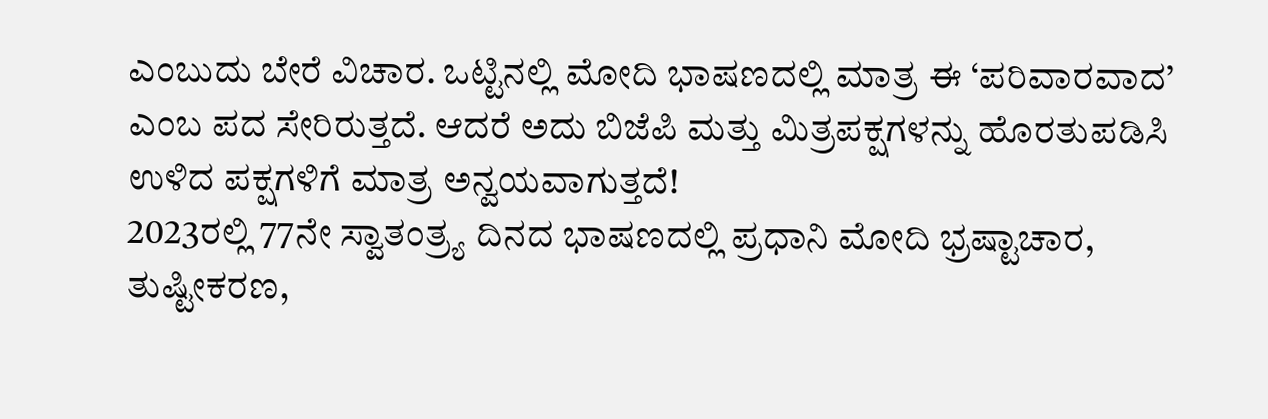ಎಂಬುದು ಬೇರೆ ವಿಚಾರ. ಒಟ್ಟಿನಲ್ಲಿ ಮೋದಿ ಭಾಷಣದಲ್ಲಿ ಮಾತ್ರ ಈ ‘ಪರಿವಾರವಾದ’ ಎಂಬ ಪದ ಸೇರಿರುತ್ತದೆ. ಆದರೆ ಅದು ಬಿಜೆಪಿ ಮತ್ತು ಮಿತ್ರಪಕ್ಷಗಳನ್ನು ಹೊರತುಪಡಿಸಿ ಉಳಿದ ಪಕ್ಷಗಳಿಗೆ ಮಾತ್ರ ಅನ್ವಯವಾಗುತ್ತದೆ!
2023ರಲ್ಲಿ 77ನೇ ಸ್ವಾತಂತ್ರ್ಯ ದಿನದ ಭಾಷಣದಲ್ಲಿ ಪ್ರಧಾನಿ ಮೋದಿ ಭ್ರಷ್ಟಾಚಾರ, ತುಷ್ಟೀಕರಣ,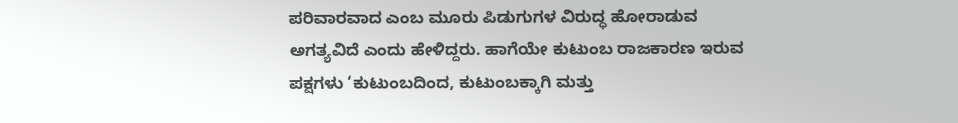ಪರಿವಾರವಾದ ಎಂಬ ಮೂರು ಪಿಡುಗುಗಳ ವಿರುದ್ಧ ಹೋರಾಡುವ ಅಗತ್ಯವಿದೆ ಎಂದು ಹೇಳಿದ್ದರು. ಹಾಗೆಯೇ ಕುಟುಂಬ ರಾಜಕಾರಣ ಇರುವ ಪಕ್ಷಗಳು ‘ಕುಟುಂಬದಿಂದ, ಕುಟುಂಬಕ್ಕಾಗಿ ಮತ್ತು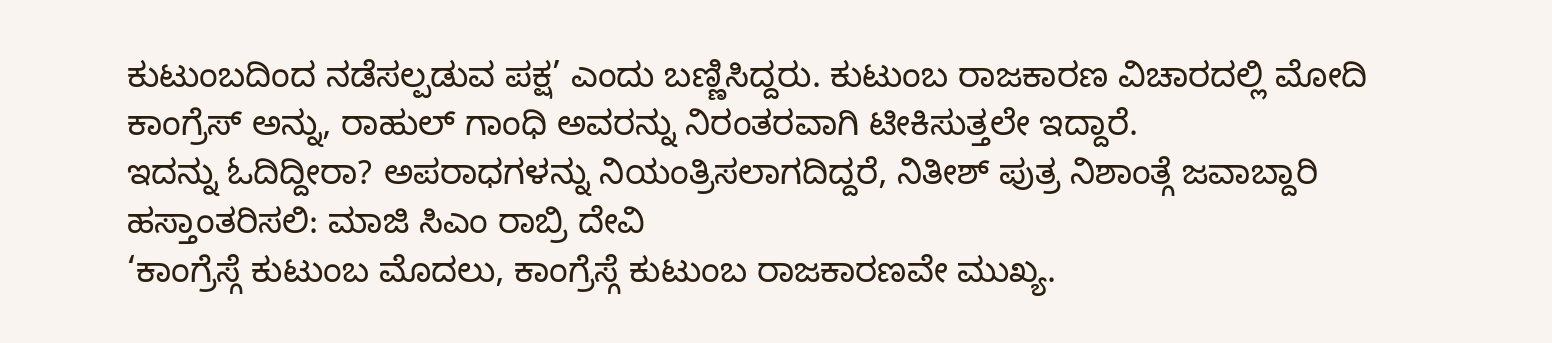ಕುಟುಂಬದಿಂದ ನಡೆಸಲ್ಪಡುವ ಪಕ್ಷ’ ಎಂದು ಬಣ್ಣಿಸಿದ್ದರು. ಕುಟುಂಬ ರಾಜಕಾರಣ ವಿಚಾರದಲ್ಲಿ ಮೋದಿ ಕಾಂಗ್ರೆಸ್ ಅನ್ನು, ರಾಹುಲ್ ಗಾಂಧಿ ಅವರನ್ನು ನಿರಂತರವಾಗಿ ಟೀಕಿಸುತ್ತಲೇ ಇದ್ದಾರೆ.
ಇದನ್ನು ಓದಿದ್ದೀರಾ? ಅಪರಾಧಗಳನ್ನು ನಿಯಂತ್ರಿಸಲಾಗದಿದ್ದರೆ, ನಿತೀಶ್ ಪುತ್ರ ನಿಶಾಂತ್ಗೆ ಜವಾಬ್ದಾರಿ ಹಸ್ತಾಂತರಿಸಲಿ: ಮಾಜಿ ಸಿಎಂ ರಾಬ್ರಿ ದೇವಿ
‘ಕಾಂಗ್ರೆಸ್ಗೆ ಕುಟುಂಬ ಮೊದಲು, ಕಾಂಗ್ರೆಸ್ಗೆ ಕುಟುಂಬ ರಾಜಕಾರಣವೇ ಮುಖ್ಯ.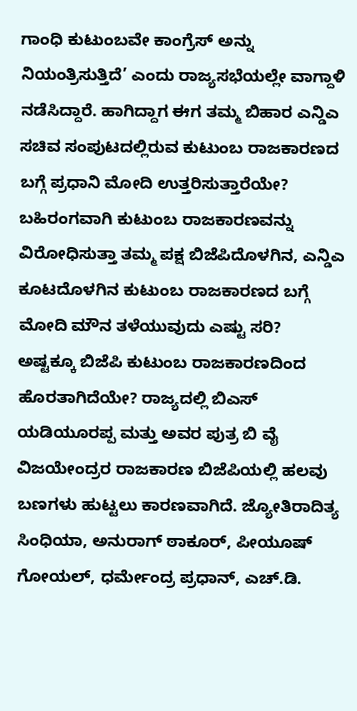ಗಾಂಧಿ ಕುಟುಂಬವೇ ಕಾಂಗ್ರೆಸ್ ಅನ್ನು ನಿಯಂತ್ರಿಸುತ್ತಿದೆ’ ಎಂದು ರಾಜ್ಯಸಭೆಯಲ್ಲೇ ವಾಗ್ದಾಳಿ ನಡೆಸಿದ್ದಾರೆ. ಹಾಗಿದ್ದಾಗ ಈಗ ತಮ್ಮ ಬಿಹಾರ ಎನ್ಡಿಎ ಸಚಿವ ಸಂಪುಟದಲ್ಲಿರುವ ಕುಟುಂಬ ರಾಜಕಾರಣದ ಬಗ್ಗೆ ಪ್ರಧಾನಿ ಮೋದಿ ಉತ್ತರಿಸುತ್ತಾರೆಯೇ? ಬಹಿರಂಗವಾಗಿ ಕುಟುಂಬ ರಾಜಕಾರಣವನ್ನು ವಿರೋಧಿಸುತ್ತಾ ತಮ್ಮ ಪಕ್ಷ ಬಿಜೆಪಿದೊಳಗಿನ, ಎನ್ಡಿಎ ಕೂಟದೊಳಗಿನ ಕುಟುಂಬ ರಾಜಕಾರಣದ ಬಗ್ಗೆ ಮೋದಿ ಮೌನ ತಳೆಯುವುದು ಎಷ್ಟು ಸರಿ?
ಅಷ್ಟಕ್ಕೂ ಬಿಜೆಪಿ ಕುಟುಂಬ ರಾಜಕಾರಣದಿಂದ ಹೊರತಾಗಿದೆಯೇ? ರಾಜ್ಯದಲ್ಲಿ ಬಿಎಸ್ ಯಡಿಯೂರಪ್ಪ ಮತ್ತು ಅವರ ಪುತ್ರ ಬಿ ವೈ ವಿಜಯೇಂದ್ರರ ರಾಜಕಾರಣ ಬಿಜೆಪಿಯಲ್ಲಿ ಹಲವು ಬಣಗಳು ಹುಟ್ಟಲು ಕಾರಣವಾಗಿದೆ. ಜ್ಯೋತಿರಾದಿತ್ಯ ಸಿಂಧಿಯಾ, ಅನುರಾಗ್ ಠಾಕೂರ್, ಪೀಯೂಷ್ ಗೋಯಲ್, ಧರ್ಮೇಂದ್ರ ಪ್ರಧಾನ್, ಎಚ್.ಡಿ.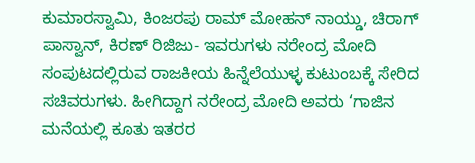ಕುಮಾರಸ್ವಾಮಿ, ಕಿಂಜರಪು ರಾಮ್ ಮೋಹನ್ ನಾಯ್ಡು, ಚಿರಾಗ್ ಪಾಸ್ವಾನ್, ಕಿರಣ್ ರಿಜಿಜು- ಇವರುಗಳು ನರೇಂದ್ರ ಮೋದಿ ಸಂಪುಟದಲ್ಲಿರುವ ರಾಜಕೀಯ ಹಿನ್ನೆಲೆಯುಳ್ಳ ಕುಟುಂಬಕ್ಕೆ ಸೇರಿದ ಸಚಿವರುಗಳು. ಹೀಗಿದ್ದಾಗ ನರೇಂದ್ರ ಮೋದಿ ಅವರು ‘ಗಾಜಿನ ಮನೆಯಲ್ಲಿ ಕೂತು ಇತರರ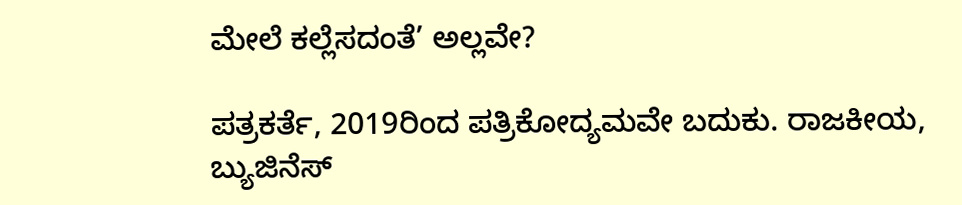ಮೇಲೆ ಕಲ್ಲೆಸದಂತೆ’ ಅಲ್ಲವೇ?

ಪತ್ರಕರ್ತೆ, 2019ರಿಂದ ಪತ್ರಿಕೋದ್ಯಮವೇ ಬದುಕು. ರಾಜಕೀಯ, ಬ್ಯುಜಿನೆಸ್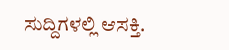ಸುದ್ದಿಗಳಲ್ಲಿ ಆಸಕ್ತಿ.